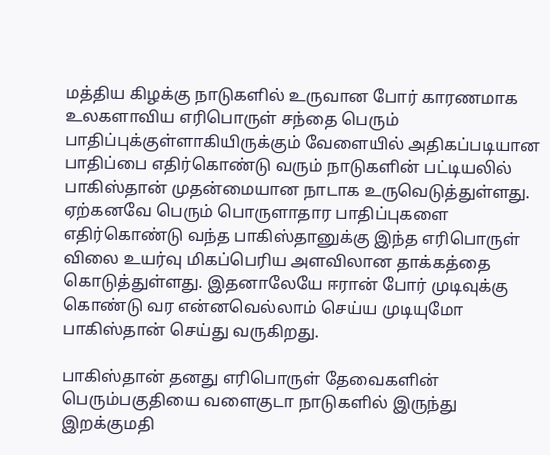மத்திய கிழக்கு நாடுகளில் உருவான போர் காரணமாக உலகளாவிய எரிபொருள் சந்தை பெரும் பாதிப்புக்குள்ளாகியிருக்கும் வேளையில் அதிகப்படியான பாதிப்பை எதிர்கொண்டு வரும் நாடுகளின் பட்டியலில் பாகிஸ்தான் முதன்மையான நாடாக உருவெடுத்துள்ளது.
ஏற்கனவே பெரும் பொருளாதார பாதிப்புகளை எதிர்கொண்டு வந்த பாகிஸ்தானுக்கு இந்த எரிபொருள் விலை உயர்வு மிகப்பெரிய அளவிலான தாக்கத்தை கொடுத்துள்ளது. இதனாலேயே ஈரான் போர் முடிவுக்கு கொண்டு வர என்னவெல்லாம் செய்ய முடியுமோ பாகிஸ்தான் செய்து வருகிறது.

பாகிஸ்தான் தனது எரிபொருள் தேவைகளின் பெரும்பகுதியை வளைகுடா நாடுகளில் இருந்து இறக்குமதி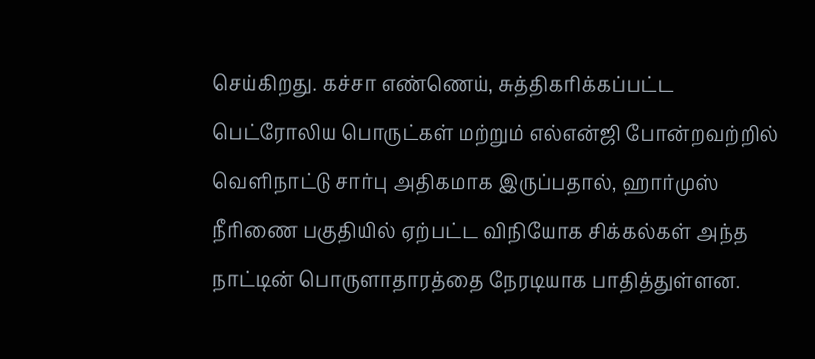செய்கிறது. கச்சா எண்ணெய், சுத்திகரிக்கப்பட்ட பெட்ரோலிய பொருட்கள் மற்றும் எல்என்ஜி போன்றவற்றில் வெளிநாட்டு சார்பு அதிகமாக இருப்பதால், ஹார்முஸ் நீரிணை பகுதியில் ஏற்பட்ட விநியோக சிக்கல்கள் அந்த நாட்டின் பொருளாதாரத்தை நேரடியாக பாதித்துள்ளன.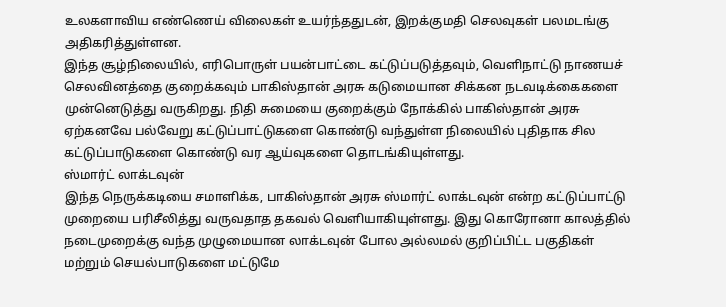உலகளாவிய எண்ணெய் விலைகள் உயர்ந்ததுடன், இறக்குமதி செலவுகள் பலமடங்கு அதிகரித்துள்ளன.
இந்த சூழ்நிலையில், எரிபொருள் பயன்பாட்டை கட்டுப்படுத்தவும், வெளிநாட்டு நாணயச் செலவினத்தை குறைக்கவும் பாகிஸ்தான் அரசு கடுமையான சிக்கன நடவடிக்கைகளை முன்னெடுத்து வருகிறது. நிதி சுமையை குறைக்கும் நோக்கில் பாகிஸ்தான் அரசு ஏற்கனவே பல்வேறு கட்டுப்பாட்டுகளை கொண்டு வந்துள்ள நிலையில் புதிதாக சில கட்டுப்பாடுகளை கொண்டு வர ஆய்வுகளை தொடங்கியுள்ளது.
ஸ்மார்ட் லாக்டவுன்
இந்த நெருக்கடியை சமாளிக்க, பாகிஸ்தான் அரசு ஸ்மார்ட் லாக்டவுன் என்ற கட்டுப்பாட்டு முறையை பரிசீலித்து வருவதாத தகவல் வெளியாகியுள்ளது. இது கொரோனா காலத்தில் நடைமுறைக்கு வந்த முழுமையான லாக்டவுன் போல அல்லமல் குறிப்பிட்ட பகுதிகள் மற்றும் செயல்பாடுகளை மட்டுமே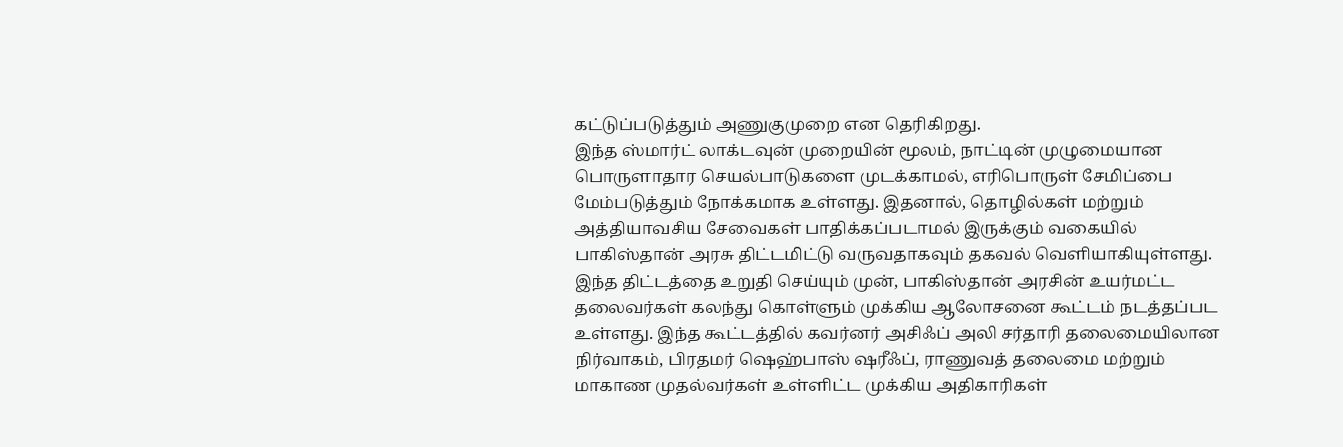கட்டுப்படுத்தும் அணுகுமுறை என தெரிகிறது.
இந்த ஸ்மார்ட் லாக்டவுன் முறையின் மூலம், நாட்டின் முழுமையான பொருளாதார செயல்பாடுகளை முடக்காமல், எரிபொருள் சேமிப்பை மேம்படுத்தும் நோக்கமாக உள்ளது. இதனால், தொழில்கள் மற்றும் அத்தியாவசிய சேவைகள் பாதிக்கப்படாமல் இருக்கும் வகையில் பாகிஸ்தான் அரசு திட்டமிட்டு வருவதாகவும் தகவல் வெளியாகியுள்ளது.
இந்த திட்டத்தை உறுதி செய்யும் முன், பாகிஸ்தான் அரசின் உயர்மட்ட தலைவர்கள் கலந்து கொள்ளும் முக்கிய ஆலோசனை கூட்டம் நடத்தப்பட உள்ளது. இந்த கூட்டத்தில் கவர்னர் அசிஃப் அலி சர்தாரி தலைமையிலான நிர்வாகம், பிரதமர் ஷெஹ்பாஸ் ஷரீஃப், ராணுவத் தலைமை மற்றும் மாகாண முதல்வர்கள் உள்ளிட்ட முக்கிய அதிகாரிகள்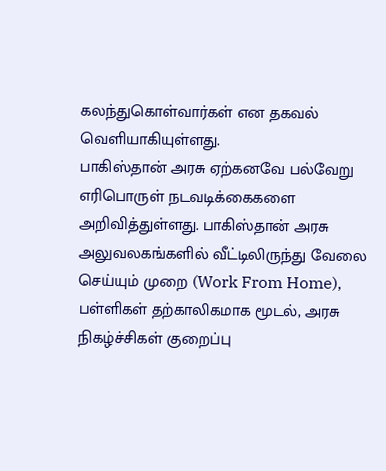கலந்துகொள்வார்கள் என தகவல் வெளியாகியுள்ளது.
பாகிஸ்தான் அரசு ஏற்கனவே பல்வேறு எரிபொருள் நடவடிக்கைகளை அறிவித்துள்ளது. பாகிஸ்தான் அரசு அலுவலகங்களில் வீட்டிலிருந்து வேலை செய்யும் முறை (Work From Home), பள்ளிகள் தற்காலிகமாக மூடல், அரசு நிகழ்ச்சிகள் குறைப்பு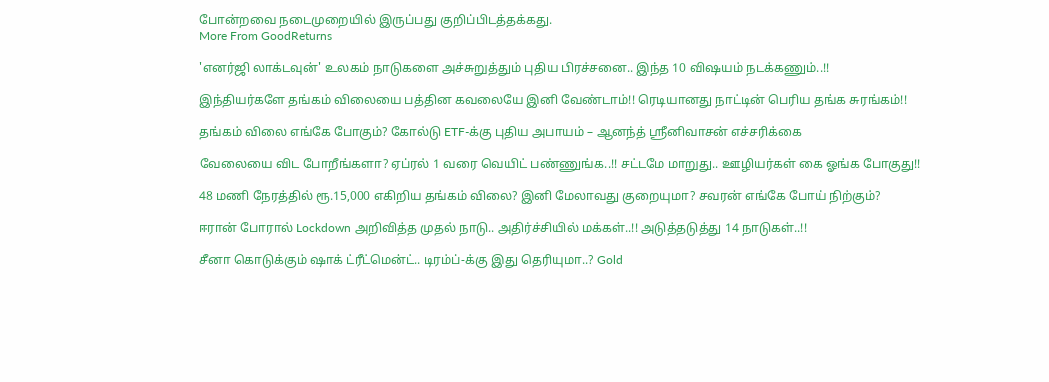போன்றவை நடைமுறையில் இருப்பது குறிப்பிடத்தக்கது.
More From GoodReturns

'எனர்ஜி லாக்டவுன்' உலகம் நாடுகளை அச்சுறுத்தும் புதிய பிரச்சனை.. இந்த 10 விஷயம் நடக்கணும்..!!

இந்தியர்களே தங்கம் விலையை பத்தின கவலையே இனி வேண்டாம்!! ரெடியானது நாட்டின் பெரிய தங்க சுரங்கம்!!

தங்கம் விலை எங்கே போகும்? கோல்டு ETF-க்கு புதிய அபாயம் – ஆனந்த் ஸ்ரீனிவாசன் எச்சரிக்கை

வேலையை விட போறீங்களா? ஏப்ரல் 1 வரை வெயிட் பண்ணுங்க..!! சட்டமே மாறுது.. ஊழியர்கள் கை ஓங்க போகுது!!

48 மணி நேரத்தில் ரூ.15,000 எகிறிய தங்கம் விலை? இனி மேலாவது குறையுமா? சவரன் எங்கே போய் நிற்கும்?

ஈரான் போரால் Lockdown அறிவித்த முதல் நாடு.. அதிர்ச்சியில் மக்கள்..!! அடுத்தடுத்து 14 நாடுகள்..!!

சீனா கொடுக்கும் ஷாக் ட்ரீட்மென்ட்.. டிரம்ப்-க்கு இது தெரியுமா..? Gold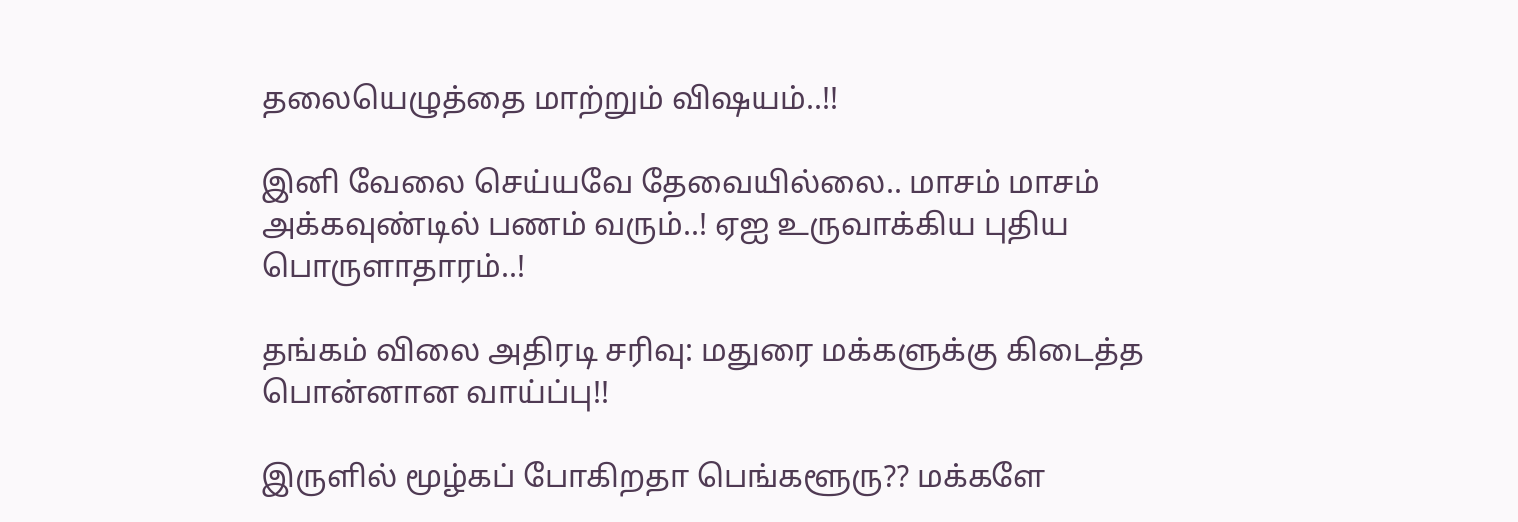தலையெழுத்தை மாற்றும் விஷயம்..!!

இனி வேலை செய்யவே தேவையில்லை.. மாசம் மாசம் அக்கவுண்டில் பணம் வரும்..! ஏஐ உருவாக்கிய புதிய பொருளாதாரம்..!

தங்கம் விலை அதிரடி சரிவு: மதுரை மக்களுக்கு கிடைத்த பொன்னான வாய்ப்பு!!

இருளில் மூழ்கப் போகிறதா பெங்களூரு?? மக்களே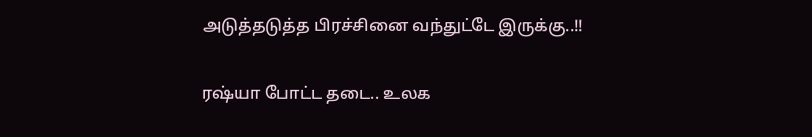அடுத்தடுத்த பிரச்சினை வந்துட்டே இருக்கு..!!

ரஷ்யா போட்ட தடை.. உலக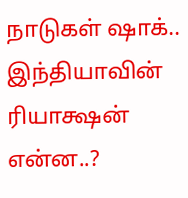நாடுகள் ஷாக்.. இந்தியாவின் ரியாக்ஷன் என்ன..?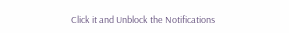Click it and Unblock the Notifications